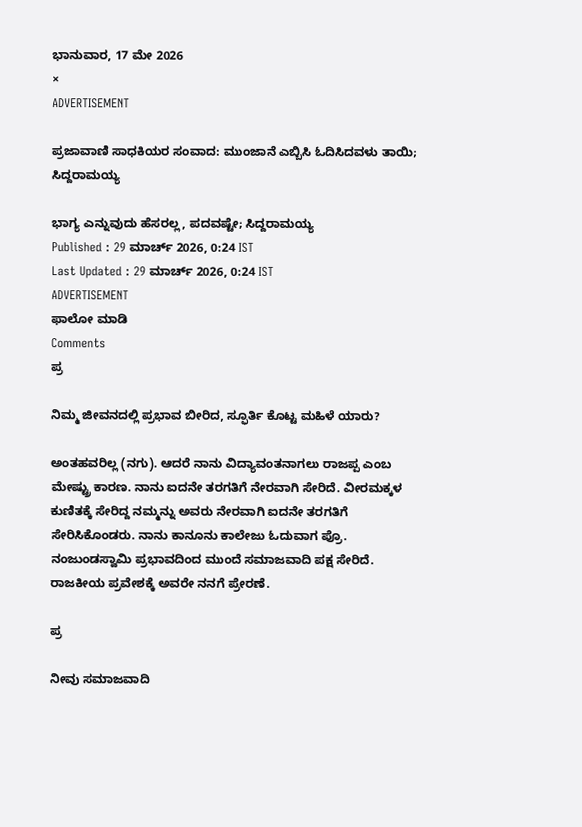ಭಾನುವಾರ, 17 ಮೇ 2026
×
ADVERTISEMENT

ಪ್ರಜಾವಾಣಿ ಸಾಧಕಿಯರ ಸಂವಾದ: ಮುಂಜಾನೆ ಎಬ್ಬಿಸಿ ಓದಿಸಿದವಳು ತಾಯಿ; ಸಿದ್ದರಾಮಯ್ಯ

ಭಾಗ್ಯ ಎನ್ನುವುದು ಹೆಸರಲ್ಲ, ಪದವಷ್ಟೇ; ಸಿದ್ದರಾಮಯ್ಯ
Published : 29 ಮಾರ್ಚ್ 2026, 0:24 IST
Last Updated : 29 ಮಾರ್ಚ್ 2026, 0:24 IST
ADVERTISEMENT
ಫಾಲೋ ಮಾಡಿ
Comments
ಪ್ರ

ನಿಮ್ಮ ಜೀವನದಲ್ಲಿ ಪ್ರಭಾವ ಬೀರಿದ, ಸ್ಫೂರ್ತಿ ಕೊಟ್ಟ ಮಹಿಳೆ ಯಾರು?

ಅಂತಹವರಿಲ್ಲ (ನಗು). ಆದರೆ ನಾನು ವಿದ್ಯಾವಂತನಾಗಲು ರಾಜಪ್ಪ ಎಂಬ ಮೇಷ್ಟ್ರು ಕಾರಣ. ನಾನು ಐದನೇ ತರಗತಿಗೆ ನೇರವಾಗಿ ಸೇರಿದೆ. ವೀರಮಕ್ಕಳ ಕುಣಿತಕ್ಕೆ ಸೇರಿದ್ದ ನಮ್ಮನ್ನು ಅವರು ನೇರವಾಗಿ ಐದನೇ ತರಗತಿಗೆ ಸೇರಿಸಿಕೊಂಡರು. ನಾನು ಕಾನೂನು ಕಾಲೇಜು ಓದುವಾಗ ಪ್ರೊ. ನಂಜುಂಡಸ್ವಾಮಿ ಪ್ರಭಾವದಿಂದ ಮುಂದೆ ಸಮಾಜವಾದಿ ಪಕ್ಷ ಸೇರಿದೆ. ರಾಜಕೀಯ ಪ್ರವೇಶಕ್ಕೆ ಅವರೇ ನನಗೆ ಪ್ರೇರಣೆ.

ಪ್ರ

ನೀವು ಸಮಾಜವಾದಿ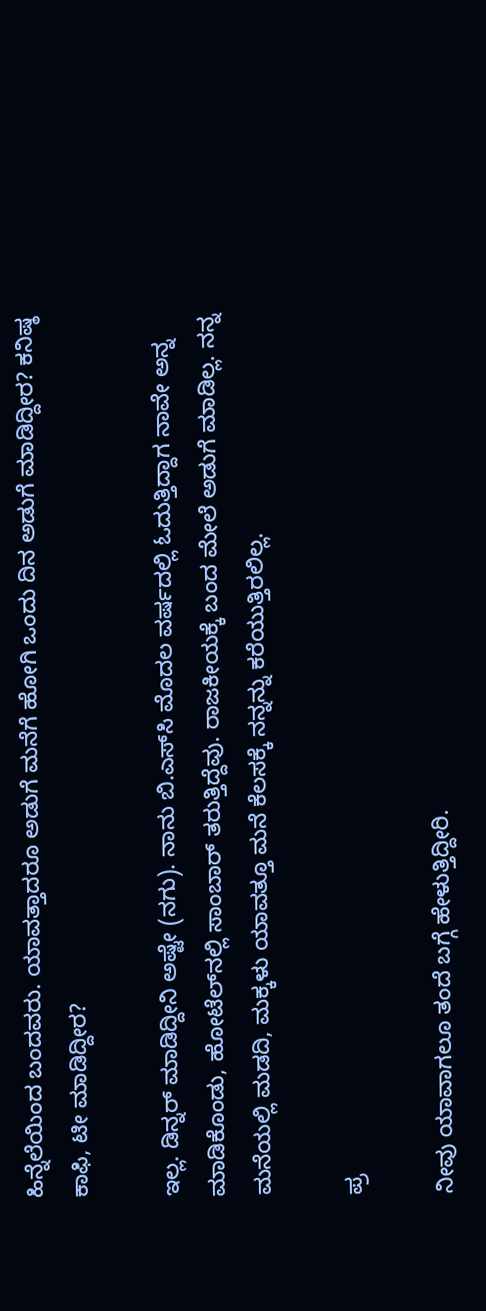ಹಿನ್ನೆಲೆಯಿಂದ ಬಂದವರು. ಯಾವತ್ತಾದರೂ ಅಡುಗೆ ಮನೆಗೆ ಹೋಗಿ ಒಂದು ದಿನ ಅಡುಗೆ ಮಾಡಿದ್ದೀರ? ಕನಿಷ್ಠ ಕಾಫಿ, ಟೀ ಮಾಡಿದ್ದೀರ?

ಇಲ್ಲ. ಡಿನ್ನರ್ ಮಾಡಿದ್ದೀನಿ ಅಷ್ಟೇ (ನಗು). ನಾನು ಬಿ.ಎಸ್‌ಸಿ ಮೊದಲ ವರ್ಷದಲ್ಲಿ ಓದುತ್ತಿದ್ದಾಗ ನಾವೇ ಅನ್ನ ಮಾಡಿಕೊಂಡು, ಹೋಟೆಲ್‌ನಲ್ಲಿ ಸಾಂಬಾರ್ ತರುತ್ತಿದ್ದೆವು. ರಾಜಕೀಯಕ್ಕೆ ಬಂದ ಮೇಲೆ ಅಡುಗೆ ಮಾಡಿಲ್ಲ. ನನ್ನ ಮನೆಯಲ್ಲಿ ಮಡದಿ, ಮಕ್ಕಳು ಯಾವತ್ತೂ ಮನೆ ಕೆಲಸಕ್ಕೆ ನನ್ನನ್ನು ಕರೆಯುತ್ತಿರಲಿಲ್ಲ.

ಪ್ರ

ನೀವು ಯಾವಾಗಲೂ ತಂದೆ ಬಗ್ಗೆ ಹೇಳುತ್ತಿದ್ದೀರಿ.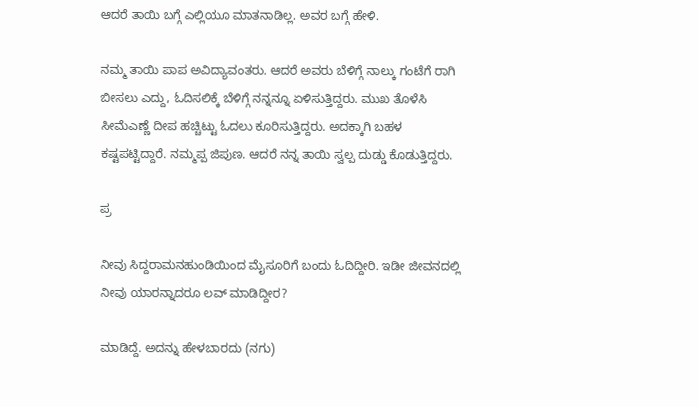ಆದರೆ ತಾಯಿ ಬಗ್ಗೆ ಎಲ್ಲಿಯೂ ಮಾತನಾಡಿಲ್ಲ. ಅವರ ಬಗ್ಗೆ ಹೇಳಿ.

ನಮ್ಮ ತಾಯಿ ಪಾಪ ಅವಿದ್ಯಾವಂತರು. ಆದರೆ ಅವರು ಬೆಳಿಗ್ಗೆ ನಾಲ್ಕು ಗಂಟೆಗೆ ರಾಗಿ ಬೀಸಲು ಎದ್ದು, ಓದಿಸಲಿಕ್ಕೆ ಬೆಳಿಗ್ಗೆ ನನ್ನನ್ನೂ ಏಳಿಸುತ್ತಿದ್ದರು. ಮುಖ ತೊಳೆಸಿ ಸೀಮೆಎಣ್ಣೆ ದೀಪ ಹಚ್ಚಿಟ್ಟು ಓದಲು ಕೂರಿಸುತ್ತಿದ್ದರು. ಅದಕ್ಕಾಗಿ ಬಹಳ ಕಷ್ಟಪಟ್ಟಿದ್ದಾರೆ. ನಮ್ಮಪ್ಪ ಜಿಪುಣ. ಆದರೆ ನನ್ನ ತಾಯಿ ಸ್ವಲ್ಪ ದುಡ್ಡು ಕೊಡುತ್ತಿದ್ದರು.

ಪ್ರ

ನೀವು ಸಿದ್ದರಾಮನಹುಂಡಿಯಿಂದ ಮೈಸೂರಿಗೆ ಬಂದು ಓದಿದ್ದೀರಿ. ಇಡೀ ಜೀವನದಲ್ಲಿ ನೀವು ಯಾರನ್ನಾದರೂ ಲವ್ ಮಾಡಿದ್ದೀರ?

ಮಾಡಿದ್ದೆ. ಅದನ್ನು ಹೇಳಬಾರದು (ನಗು)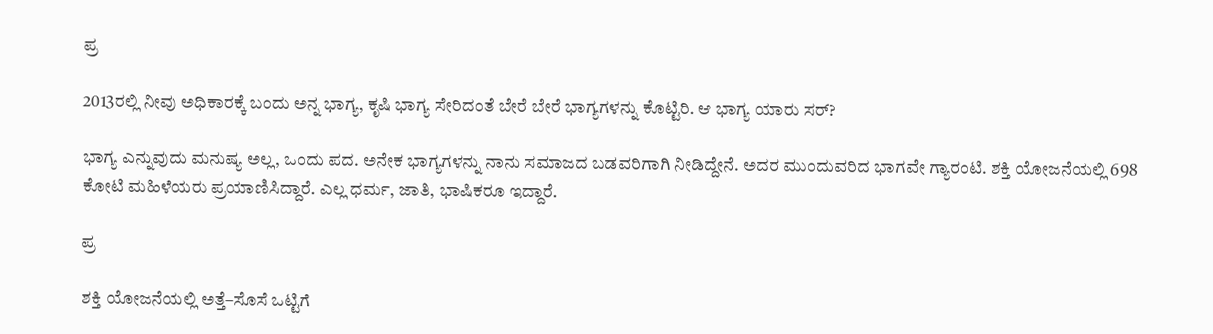ಪ್ರ

2013ರಲ್ಲಿ ನೀವು ಅಧಿಕಾರಕ್ಕೆ ಬಂದು ಅನ್ನ ಭಾಗ್ಯ, ಕೃಷಿ ಭಾಗ್ಯ ಸೇರಿದಂತೆ ಬೇರೆ ಬೇರೆ ಭಾಗ್ಯಗಳನ್ನು ಕೊಟ್ಟಿರಿ. ಆ ಭಾಗ್ಯ ಯಾರು ಸರ್‌?

ಭಾಗ್ಯ ಎನ್ನುವುದು ಮನುಷ್ಯ ಅಲ್ಲ, ಒಂದು ಪದ. ಅನೇಕ ಭಾಗ್ಯಗಳನ್ನು ನಾನು ಸಮಾಜದ ಬಡವರಿಗಾಗಿ ನೀಡಿದ್ದೇನೆ. ಅದರ ಮುಂದುವರಿದ ಭಾಗವೇ ಗ್ಯಾರಂಟಿ. ಶಕ್ತಿ ಯೋಜನೆಯಲ್ಲಿ 698 ಕೋಟಿ ಮಹಿಳೆಯರು ಪ್ರಯಾಣಿಸಿದ್ದಾರೆ. ಎಲ್ಲ ಧರ್ಮ, ಜಾತಿ, ಭಾಷಿಕರೂ ಇದ್ದಾರೆ.

ಪ್ರ

ಶಕ್ತಿ ಯೋಜನೆಯಲ್ಲಿ ಅತ್ತೆ–ಸೊಸೆ ಒಟ್ಟಿಗೆ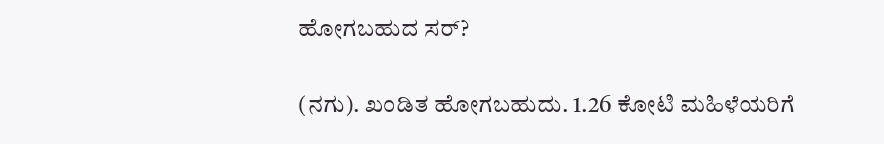ಹೋಗಬಹುದ ಸರ್?

(ನಗು). ಖಂಡಿತ ಹೋಗಬಹುದು. 1.26 ಕೋಟಿ ಮಹಿಳೆಯರಿಗೆ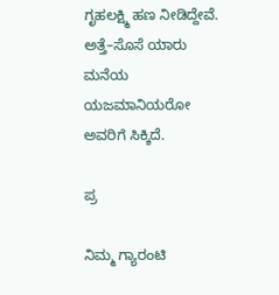ಗೃಹಲಕ್ಷ್ಮಿ ಹಣ ನೀಡಿದ್ದೇವೆ. ಅತ್ತೆ–ಸೊಸೆ ಯಾರು ಮನೆಯ ಯಜಮಾನಿಯರೋ ಅವರಿಗೆ ಸಿಕ್ಕಿದೆ.

ಪ್ರ

ನಿಮ್ಮ ಗ್ಯಾರಂಟಿ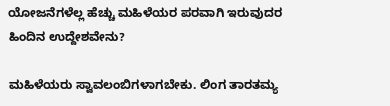ಯೋಜನೆಗಳೆಲ್ಲ ಹೆಚ್ಚು ಮಹಿಳೆಯರ ಪರವಾಗಿ ಇರುವುದರ ಹಿಂದಿನ ಉದ್ದೇಶವೇನು?

ಮಹಿಳೆಯರು ಸ್ವಾವಲಂಬಿಗಳಾಗಬೇಕು. ಲಿಂಗ ತಾರತಮ್ಯ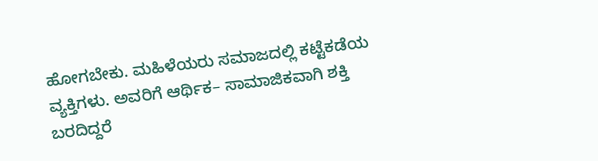ಹೋಗಬೇಕು. ಮಹಿಳೆಯರು ಸಮಾಜದಲ್ಲಿ ಕಟ್ಟೆಕಡೆಯ ವ್ಯಕ್ತಿಗಳು. ಅವರಿಗೆ ಆರ್ಥಿಕ– ಸಾಮಾಜಿಕವಾಗಿ ಶಕ್ತಿ ಬರದಿದ್ದರೆ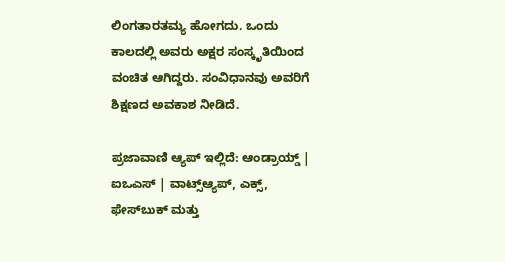ಲಿಂಗತಾರತಮ್ಯ ಹೋಗದು. ಒಂದು ಕಾಲದಲ್ಲಿ ಅವರು ಅಕ್ಷರ ಸಂಸ್ಕೃತಿಯಿಂದ ವಂಚಿತ ಆಗಿದ್ದರು. ಸಂವಿಧಾನವು ಅವರಿಗೆ ಶಿಕ್ಷಣದ ಅವಕಾಶ ನೀಡಿದೆ.

ಪ್ರಜಾವಾಣಿ ಆ್ಯಪ್ ಇಲ್ಲಿದೆ: ಆಂಡ್ರಾಯ್ಡ್ | ಐಒಎಸ್ | ವಾಟ್ಸ್ಆ್ಯಪ್, ಎಕ್ಸ್, ಫೇಸ್‌ಬುಕ್ ಮತ್ತು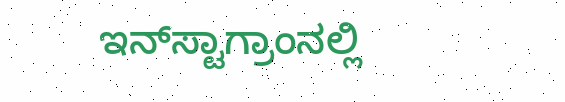ಇನ್‌ಸ್ಟಾಗ್ರಾಂನಲ್ಲಿ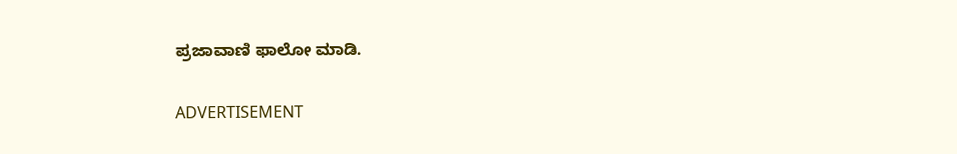ಪ್ರಜಾವಾಣಿ ಫಾಲೋ ಮಾಡಿ.

ADVERTISEMENT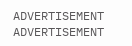ADVERTISEMENT
ADVERTISEMENT